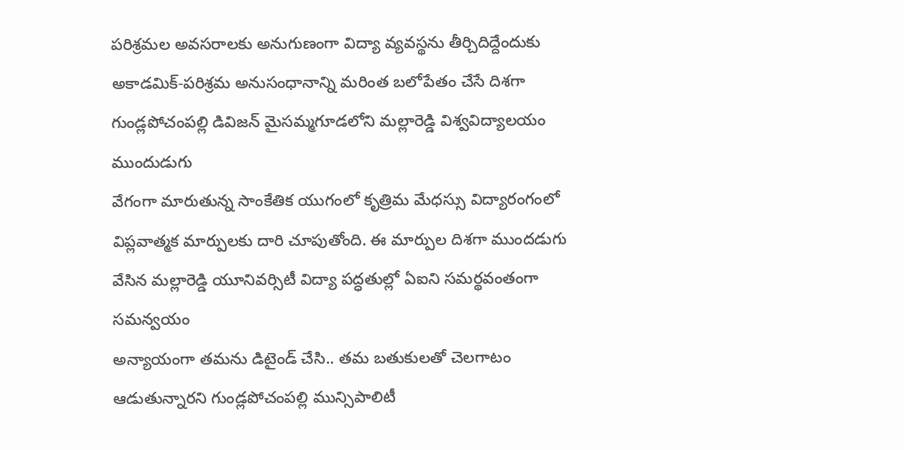పరిశ్రమల అవసరాలకు అనుగుణంగా విద్యా వ్యవస్థను తీర్చిదిద్దేందుకు అకాడమిక్-పరిశ్రమ అనుసంధానాన్ని మరింత బలోపేతం చేసే దిశగా గుండ్లపోచంపల్లి డివిజన్ మైసమ్మగూడలోని మల్లారెడ్డి విశ్వవిద్యాలయం ముందుడుగు
వేగంగా మారుతున్న సాంకేతిక యుగంలో కృత్రిమ మేధస్సు విద్యారంగంలో విప్లవాత్మక మార్పులకు దారి చూపుతోంది. ఈ మార్పుల దిశగా ముందడుగు వేసిన మల్లారెడ్డి యూనివర్సిటీ విద్యా పద్ధతుల్లో ఏఐని సమర్థవంతంగా సమన్వయం
అన్యాయంగా తమను డిటైండ్ చేసి.. తమ బతుకులతో చెలగాటం ఆడుతున్నారని గుండ్లపోచంపల్లి మున్సిపాలిటీ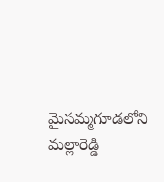మైసమ్మగూడలోని మల్లారెడ్డి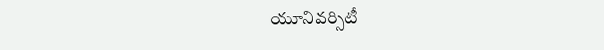యూనివర్సిటీ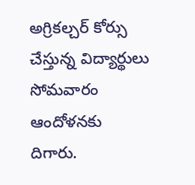అగ్రికల్చర్ కోర్సు చేస్తున్న విద్యార్థులు సోమవారం ఆందోళనకు దిగారు.